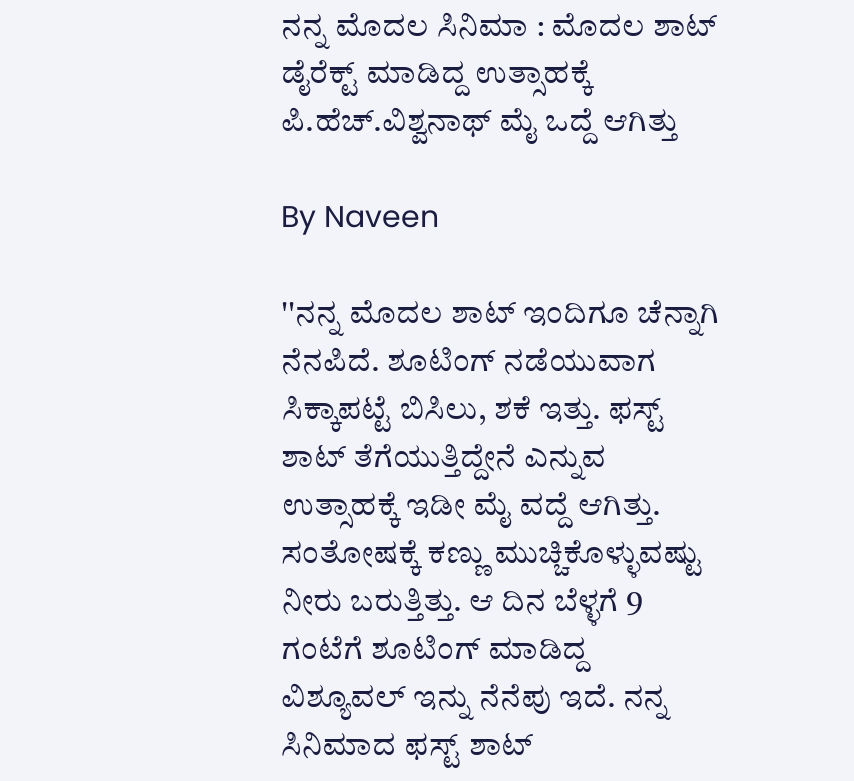ನನ್ನ ಮೊದಲ ಸಿನಿಮಾ : ಮೊದಲ ಶಾಟ್ ಡೈರೆಕ್ಟ್ ಮಾಡಿದ್ದ ಉತ್ಸಾಹಕ್ಕೆ ಪಿ.ಹೆಚ್.ವಿಶ್ವನಾಥ್ ಮೈ ಒದ್ದೆ ಆಗಿತ್ತು

By Naveen

''ನನ್ನ ಮೊದಲ ಶಾಟ್ ಇಂದಿಗೂ ಚೆನ್ನಾಗಿ ನೆನಪಿದೆ. ಶೂಟಿಂಗ್ ನಡೆಯುವಾಗ ಸಿಕ್ಕಾಪಟ್ಟೆ ಬಿಸಿಲು, ಶಕೆ ಇತ್ತು. ಫಸ್ಟ್ ಶಾಟ್ ತೆಗೆಯುತ್ತಿದ್ದೇನೆ ಎನ್ನುವ ಉತ್ಸಾಹಕ್ಕೆ ಇಡೀ ಮೈ ವದ್ದೆ ಆಗಿತ್ತು. ಸಂತೋಷಕ್ಕೆ ಕಣ್ಣು ಮುಚ್ಚಿಕೊಳ್ಳುವಷ್ಟು ನೀರು ಬರುತ್ತಿತ್ತು. ಆ ದಿನ ಬೆಳ್ಳಗೆ 9 ಗಂಟೆಗೆ ಶೂಟಿಂಗ್ ಮಾಡಿದ್ದ ವಿಶ್ಯೂವಲ್ ಇನ್ನು ನೆನೆಪು ಇದೆ. ನನ್ನ ಸಿನಿಮಾದ ಫಸ್ಟ್ ಶಾಟ್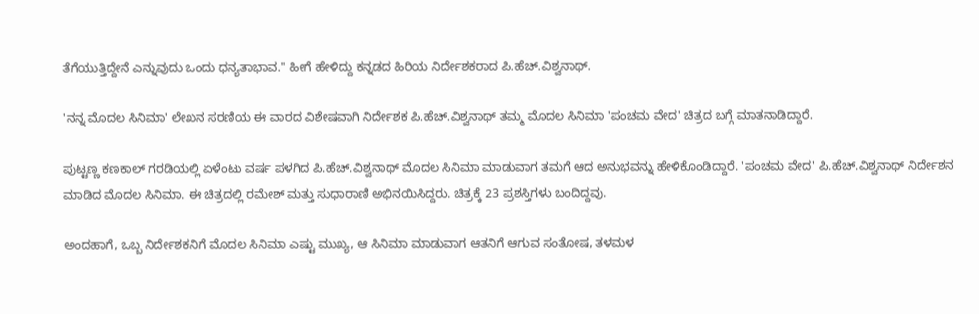ತೆಗೆಯುತ್ತಿದ್ದೇನೆ ಎನ್ನುವುದು ಒಂದು ಧನ್ಯತಾಭಾವ.'' ಹೀಗೆ ಹೇಳಿದ್ದು ಕನ್ನಡದ ಹಿರಿಯ ನಿರ್ದೇಶಕರಾದ ಪಿ.ಹೆಚ್.ವಿಶ್ವನಾಥ್.

'ನನ್ನ ಮೊದಲ ಸಿನಿಮಾ' ಲೇಖನ ಸರಣಿಯ ಈ ವಾರದ ವಿಶೇಷವಾಗಿ ನಿರ್ದೇಶಕ ಪಿ.ಹೆಚ್.ವಿಶ್ವನಾಥ್ ತಮ್ಮ ಮೊದಲ ಸಿನಿಮಾ 'ಪಂಚಮ ವೇದ' ಚಿತ್ರದ ಬಗ್ಗೆ ಮಾತನಾಡಿದ್ದಾರೆ.

ಪುಟ್ಟಣ್ಣ ಕಣಕಾಲ್ ಗರಡಿಯಲ್ಲಿ ಏಳೆಂಟು ವರ್ಷ ಪಳಗಿದ ಪಿ.ಹೆಚ್.ವಿಶ್ವನಾಥ್ ಮೊದಲ ಸಿನಿಮಾ ಮಾಡುವಾಗ ತಮಗೆ ಆದ ಅನುಭವನ್ನು ಹೇಳಿಕೊಂಡಿದ್ದಾರೆ. 'ಪಂಚಮ ವೇದ' ಪಿ.ಹೆಚ್.ವಿಶ್ವನಾಥ್ ನಿರ್ದೇಶನ ಮಾಡಿದ ಮೊದಲ ಸಿನಿಮಾ. ಈ ಚಿತ್ರದಲ್ಲಿ ರಮೇಶ್ ಮತ್ತು ಸುಧಾರಾಣಿ ಅಭಿನಯಿಸಿದ್ದರು. ಚಿತ್ರಕ್ಕೆ 23 ಪ್ರಶಸ್ತಿಗಳು ಬಂದಿದ್ದವು.

ಅಂದಹಾಗೆ, ಒಬ್ಬ ನಿರ್ದೇಶಕನಿಗೆ ಮೊದಲ ಸಿನಿಮಾ ಎಷ್ಟು ಮುಖ್ಯ, ಆ ಸಿನಿಮಾ ಮಾಡುವಾಗ ಆತನಿಗೆ ಆಗುವ ಸಂತೋಷ, ತಳಮಳ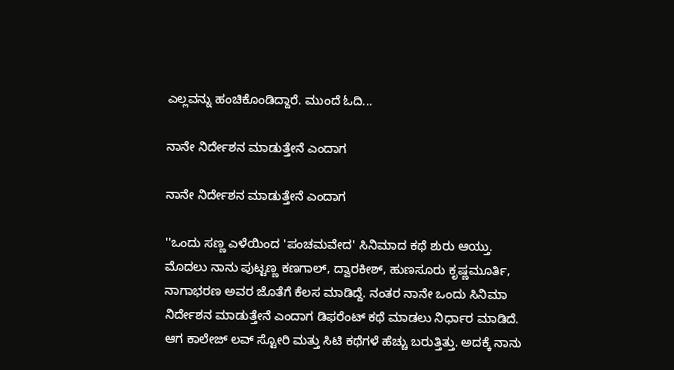ಎಲ್ಲವನ್ನು ಹಂಚಿಕೊಂಡಿದ್ದಾರೆ. ಮುಂದೆ ಓದಿ...

ನಾನೇ ನಿರ್ದೇಶನ ಮಾಡುತ್ತೇನೆ ಎಂದಾಗ

ನಾನೇ ನಿರ್ದೇಶನ ಮಾಡುತ್ತೇನೆ ಎಂದಾಗ

''ಒಂದು ಸಣ್ಣ ಎಳೆಯಿಂದ 'ಪಂಚಮವೇದ' ಸಿನಿಮಾದ ಕಥೆ ಶುರು ಆಯ್ತು. ಮೊದಲು ನಾನು ಪುಟ್ಟಣ್ಣ ಕಣಗಾಲ್, ದ್ವಾರಕೀಶ್, ಹುಣಸೂರು ಕೃಷ್ಣಮೂರ್ತಿ, ನಾಗಾಭರಣ ಅವರ ಜೊತೆಗೆ ಕೆಲಸ ಮಾಡಿದ್ದೆ. ನಂತರ ನಾನೇ ಒಂದು ಸಿನಿಮಾ ನಿರ್ದೇಶನ ಮಾಡುತ್ತೇನೆ ಎಂದಾಗ ಡಿಫರೆಂಟ್ ಕಥೆ ಮಾಡಲು ನಿರ್ಧಾರ ಮಾಡಿದೆ. ಆಗ ಕಾಲೇಜ್ ಲವ್ ಸ್ಟೋರಿ ಮತ್ತು ಸಿಟಿ ಕಥೆಗಳೆ ಹೆಚ್ಚು ಬರುತ್ತಿತ್ತು. ಅದಕ್ಕೆ ನಾನು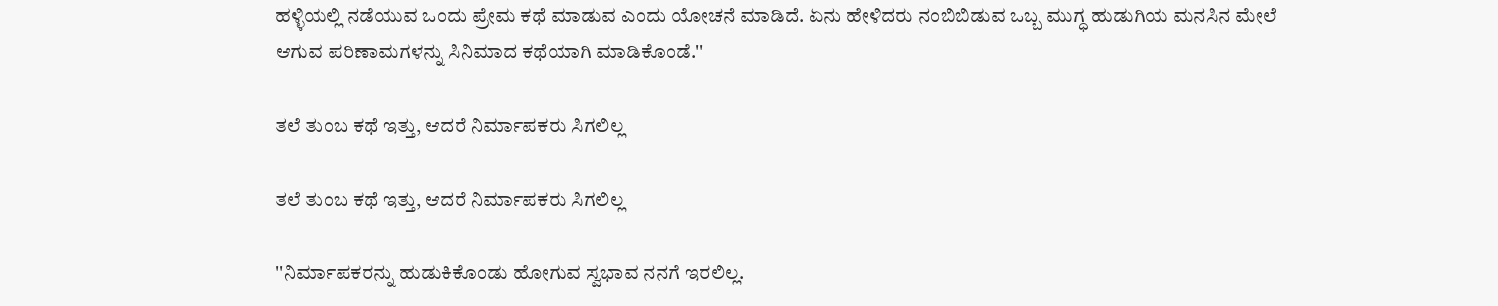ಹಳ್ಳಿಯಲ್ಲಿ ನಡೆಯುವ ಒಂದು ಪ್ರೇಮ ಕಥೆ ಮಾಡುವ ಎಂದು ಯೋಚನೆ ಮಾಡಿದೆ. ಏನು ಹೇಳಿದರು ನಂಬಿಬಿಡುವ ಒಬ್ಬ ಮುಗ್ಧ ಹುಡುಗಿಯ ಮನಸಿನ ಮೇಲೆ ಆಗುವ ಪರಿಣಾಮಗಳನ್ನು ಸಿನಿಮಾದ ಕಥೆಯಾಗಿ ಮಾಡಿಕೊಂಡೆ.''

ತಲೆ ತುಂಬ ಕಥೆ ಇತ್ತು, ಆದರೆ ನಿರ್ಮಾಪಕರು ಸಿಗಲಿಲ್ಲ

ತಲೆ ತುಂಬ ಕಥೆ ಇತ್ತು, ಆದರೆ ನಿರ್ಮಾಪಕರು ಸಿಗಲಿಲ್ಲ

''ನಿರ್ಮಾಪಕರನ್ನು ಹುಡುಕಿಕೊಂಡು ಹೋಗುವ ಸ್ವಭಾವ ನನಗೆ ಇರಲಿಲ್ಲ.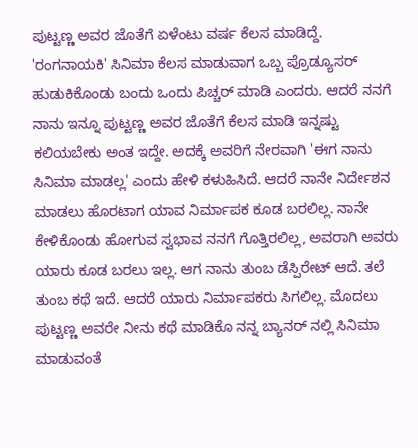ಪುಟ್ಟಣ್ಣ ಅವರ ಜೊತೆಗೆ ಏಳೆಂಟು ವರ್ಷ ಕೆಲಸ ಮಾಡಿದ್ದೆ. 'ರಂಗನಾಯಕಿ' ಸಿನಿಮಾ ಕೆಲಸ ಮಾಡುವಾಗ ಒಬ್ಬ ಪ್ರೊಡ್ಯೂಸರ್ ಹುಡುಕಿಕೊಂಡು ಬಂದು ಒಂದು ಪಿಚ್ಚರ್ ಮಾಡಿ ಎಂದರು. ಆದರೆ ನನಗೆ ನಾನು ಇನ್ನೂ ಪುಟ್ಟಣ್ಣ ಅವರ ಜೊತೆಗೆ ಕೆಲಸ ಮಾಡಿ ಇನ್ನಷ್ಟು ಕಲಿಯಬೇಕು ಅಂತ ಇದ್ದೇ. ಅದಕ್ಕೆ ಅವರಿಗೆ ನೇರವಾಗಿ 'ಈಗ ನಾನು ಸಿನಿಮಾ ಮಾಡಲ್ಲ' ಎಂದು ಹೇಳಿ ಕಳುಹಿಸಿದೆ. ಆದರೆ ನಾನೇ ನಿರ್ದೇಶನ ಮಾಡಲು ಹೊರಟಾಗ ಯಾವ ನಿರ್ಮಾಪಕ ಕೂಡ ಬರಲಿಲ್ಲ. ನಾನೇ ಕೇಳಿಕೊಂಡು ಹೋಗುವ ಸ್ವಭಾವ ನನಗೆ ಗೊತ್ತಿರಲಿಲ್ಲ, ಅವರಾಗಿ ಅವರು ಯಾರು ಕೂಡ ಬರಲು ಇಲ್ಲ. ಆಗ ನಾನು ತುಂಬ ಡೆಸ್ಪಿರೇಟ್ ಆದೆ. ತಲೆ ತುಂಬ ಕಥೆ ಇದೆ. ಆದರೆ ಯಾರು ನಿರ್ಮಾಪಕರು ಸಿಗಲಿಲ್ಲ. ಮೊದಲು ಪುಟ್ಟಣ್ಣ ಅವರೇ ನೀನು ಕಥೆ ಮಾಡಿಕೊ ನನ್ನ ಬ್ಯಾನರ್ ನಲ್ಲಿ ಸಿನಿಮಾ ಮಾಡುವಂತೆ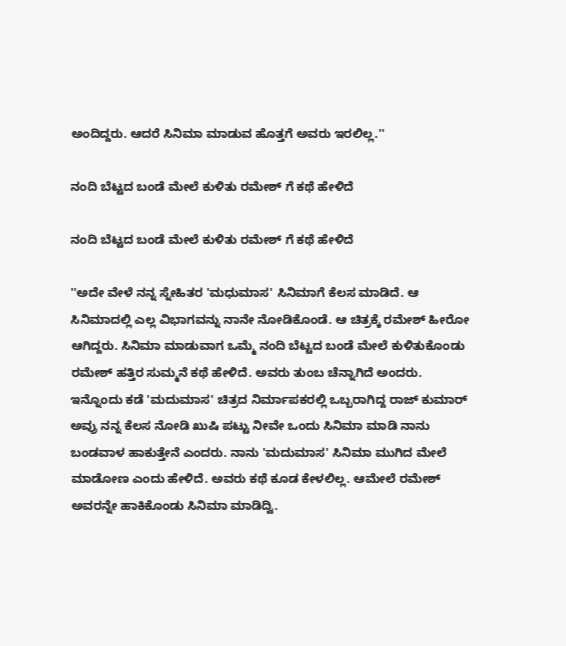ಅಂದಿದ್ದರು. ಆದರೆ ಸಿನಿಮಾ ಮಾಡುವ ಹೊತ್ತಗೆ ಅವರು ಇರಲಿಲ್ಲ.''

ನಂದಿ ಬೆಟ್ಟದ ಬಂಡೆ ಮೇಲೆ ಕುಳಿತು ರಮೇಶ್ ಗೆ ಕಥೆ ಹೇಳಿದೆ

ನಂದಿ ಬೆಟ್ಟದ ಬಂಡೆ ಮೇಲೆ ಕುಳಿತು ರಮೇಶ್ ಗೆ ಕಥೆ ಹೇಳಿದೆ

''ಅದೇ ವೇಳೆ ನನ್ನ ಸ್ನೇಹಿತರ 'ಮಧುಮಾಸ' ಸಿನಿಮಾಗೆ ಕೆಲಸ ಮಾಡಿದೆ. ಆ ಸಿನಿಮಾದಲ್ಲಿ ಎಲ್ಲ ವಿಭಾಗವನ್ನು ನಾನೇ ನೋಡಿಕೊಂಡೆ. ಆ ಚಿತ್ರಕ್ಕೆ ರಮೇಶ್ ಹೀರೋ ಆಗಿದ್ದರು. ಸಿನಿಮಾ ಮಾಡುವಾಗ ಒಮ್ಮೆ ನಂದಿ ಬೆಟ್ಟದ ಬಂಡೆ ಮೇಲೆ ಕುಳಿತುಕೊಂಡು ರಮೇಶ್ ಹತ್ತಿರ ಸುಮ್ಮನೆ ಕಥೆ ಹೇಳಿದೆ. ಅವರು ತುಂಬ ಚೆನ್ನಾಗಿದೆ ಅಂದರು. ಇನ್ನೊಂದು ಕಡೆ 'ಮದುಮಾಸ' ಚಿತ್ರದ ನಿರ್ಮಾಪಕರಲ್ಲಿ ಒಬ್ಬರಾಗಿದ್ದ ರಾಜ್ ಕುಮಾರ್ ಅವ್ರು ನನ್ನ ಕೆಲಸ ನೋಡಿ ಖುಷಿ ಪಟ್ಟು ನೀವೇ ಒಂದು ಸಿನಿಮಾ ಮಾಡಿ ನಾನು ಬಂಡವಾಳ ಹಾಕುತ್ತೇನೆ ಎಂದರು. ನಾನು 'ಮದುಮಾಸ' ಸಿನಿಮಾ ಮುಗಿದ ಮೇಲೆ ಮಾಡೋಣ ಎಂದು ಹೇಳಿದೆ. ಅವರು ಕಥೆ ಕೂಡ ಕೇಳಲಿಲ್ಲ. ಆಮೇಲೆ ರಮೇಶ್ ಅವರನ್ನೇ ಹಾಕಿಕೊಂಡು ಸಿನಿಮಾ ಮಾಡಿದ್ವಿ.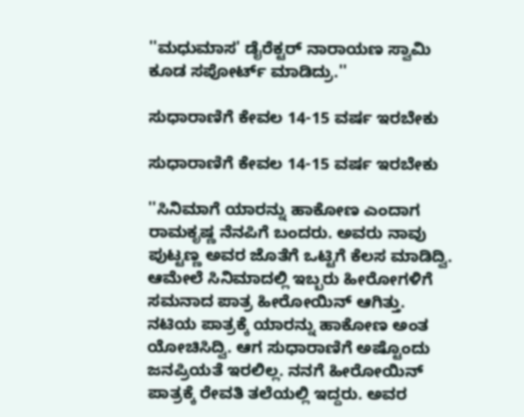''ಮಧುಮಾಸ' ಡೈರೆಕ್ಟರ್ ನಾರಾಯಣ ಸ್ವಾಮಿ ಕೂಡ ಸಪೋರ್ಟ್ ಮಾಡಿದ್ರು.''

ಸುಧಾರಾಣಿಗೆ ಕೇವಲ 14-15 ವರ್ಷ ಇರಬೇಕು

ಸುಧಾರಾಣಿಗೆ ಕೇವಲ 14-15 ವರ್ಷ ಇರಬೇಕು

''ಸಿನಿಮಾಗೆ ಯಾರನ್ನು ಹಾಕೋಣ ಎಂದಾಗ ರಾಮಕೃಷ್ಣ ನೆನಪಿಗೆ ಬಂದರು. ಅವರು ನಾವು ಪುಟ್ಟಣ್ಣ ಅವರ ಜೊತೆಗೆ ಒಟ್ಟಿಗೆ ಕೆಲಸ ಮಾಡಿದ್ವಿ. ಆಮೇಲೆ ಸಿನಿಮಾದಲ್ಲಿ ಇಬ್ಬರು ಹೀರೋಗಳಿಗೆ ಸಮನಾದ ಪಾತ್ರ ಹೀರೋಯಿನ್ ಆಗಿತ್ತು. ನಟಿಯ ಪಾತ್ರಕ್ಕೆ ಯಾರನ್ನು ಹಾಕೋಣ ಅಂತ ಯೋಚಿಸಿದ್ವಿ. ಆಗ ಸುಧಾರಾಣಿಗೆ ಅಷ್ಟೊಂದು ಜನಪ್ರಿಯತೆ ಇರಲಿಲ್ಲ. ನನಗೆ ಹೀರೋಯಿನ್ ಪಾತ್ರಕ್ಕೆ ರೇವತಿ ತಲೆಯಲ್ಲಿ ಇದ್ದರು. ಅವರ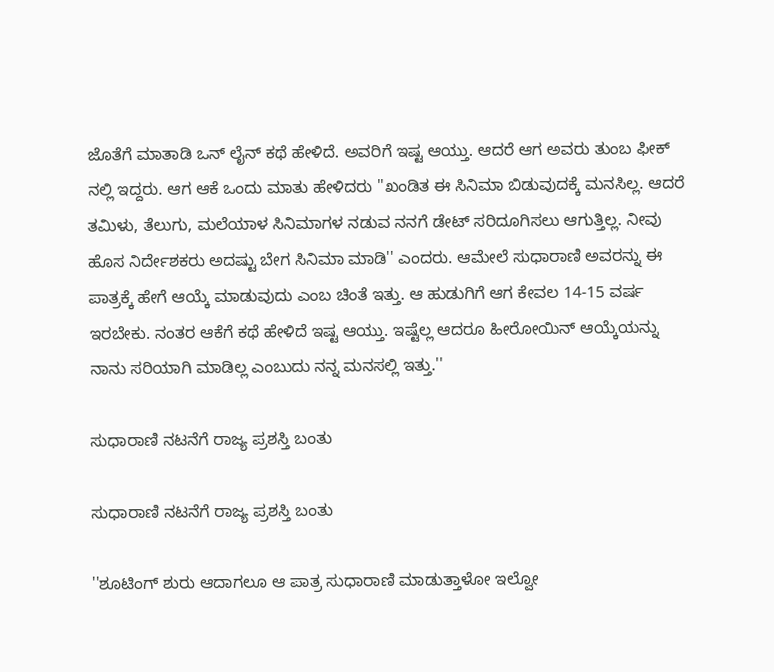ಜೊತೆಗೆ ಮಾತಾಡಿ ಒನ್ ಲೈನ್ ಕಥೆ ಹೇಳಿದೆ. ಅವರಿಗೆ ಇಷ್ಟ ಆಯ್ತು. ಆದರೆ ಆಗ ಅವರು ತುಂಬ ಫೀಕ್ ನಲ್ಲಿ ಇದ್ದರು. ಆಗ ಆಕೆ ಒಂದು ಮಾತು ಹೇಳಿದರು ''ಖಂಡಿತ ಈ ಸಿನಿಮಾ ಬಿಡುವುದಕ್ಕೆ ಮನಸಿಲ್ಲ. ಆದರೆ ತಮಿಳು, ತೆಲುಗು, ಮಲೆಯಾಳ ಸಿನಿಮಾಗಳ ನಡುವ ನನಗೆ ಡೇಟ್ ಸರಿದೂಗಿಸಲು ಆಗುತ್ತಿಲ್ಲ. ನೀವು ಹೊಸ ನಿರ್ದೇಶಕರು ಅದಷ್ಟು ಬೇಗ ಸಿನಿಮಾ ಮಾಡಿ'' ಎಂದರು. ಆಮೇಲೆ ಸುಧಾರಾಣಿ ಅವರನ್ನು ಈ ಪಾತ್ರಕ್ಕೆ ಹೇಗೆ ಆಯ್ಕೆ ಮಾಡುವುದು ಎಂಬ ಚಿಂತೆ ಇತ್ತು. ಆ ಹುಡುಗಿಗೆ ಆಗ ಕೇವಲ 14-15 ವರ್ಷ ಇರಬೇಕು. ನಂತರ ಆಕೆಗೆ ಕಥೆ ಹೇಳಿದೆ ಇಷ್ಟ ಆಯ್ತು. ಇಷ್ಟೆಲ್ಲ ಆದರೂ ಹೀರೋಯಿನ್ ಆಯ್ಕೆಯನ್ನು ನಾನು ಸರಿಯಾಗಿ ಮಾಡಿಲ್ಲ ಎಂಬುದು ನನ್ನ ಮನಸಲ್ಲಿ ಇತ್ತು.''

ಸುಧಾರಾಣಿ ನಟನೆಗೆ ರಾಜ್ಯ ಪ್ರಶಸ್ತಿ ಬಂತು

ಸುಧಾರಾಣಿ ನಟನೆಗೆ ರಾಜ್ಯ ಪ್ರಶಸ್ತಿ ಬಂತು

''ಶೂಟಿಂಗ್ ಶುರು ಆದಾಗಲೂ ಆ ಪಾತ್ರ ಸುಧಾರಾಣಿ ಮಾಡುತ್ತಾಳೋ ಇಲ್ವೋ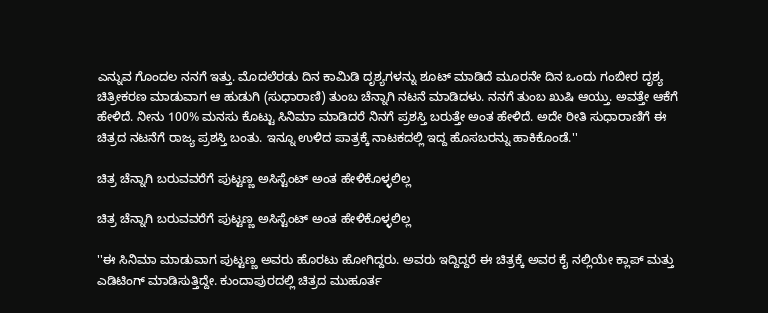ಎನ್ನುವ ಗೊಂದಲ ನನಗೆ ಇತ್ತು. ಮೊದಲೆರಡು ದಿನ ಕಾಮಿಡಿ ದೃಶ್ಯಗಳನ್ನು ಶೂಟ್ ಮಾಡಿದೆ ಮೂರನೇ ದಿನ ಒಂದು ಗಂಬೀರ ದೃಶ್ಯ ಚಿತ್ರೀಕರಣ ಮಾಡುವಾಗ ಆ ಹುಡುಗಿ (ಸುಧಾರಾಣಿ) ತುಂಬ ಚೆನ್ನಾಗಿ ನಟನೆ ಮಾಡಿದಳು. ನನಗೆ ತುಂಬ ಖುಷಿ ಆಯ್ತು. ಅವತ್ತೇ ಆಕೆಗೆ ಹೇಳಿದೆ. ನೀನು 100% ಮನಸು ಕೊಟ್ಟು ಸಿನಿಮಾ ಮಾಡಿದರೆ ನಿನಗೆ ಪ್ರಶಸ್ತಿ ಬರುತ್ತೇ ಅಂತ ಹೇಳಿದೆ. ಅದೇ ರೀತಿ ಸುಧಾರಾಣಿಗೆ ಈ ಚಿತ್ರದ ನಟನೆಗೆ ರಾಜ್ಯ ಪ್ರಶಸ್ತಿ ಬಂತು. ಇನ್ನೂ ಉಳಿದ ಪಾತ್ರಕ್ಕೆ ನಾಟಕದಲ್ಲಿ ಇದ್ದ ಹೊಸಬರನ್ನು ಹಾಕಿಕೊಂಡೆ.''

ಚಿತ್ರ ಚೆನ್ನಾಗಿ ಬರುವವರೆಗೆ ಪುಟ್ಟಣ್ಣ ಅಸಿಸ್ಟೆಂಟ್ ಅಂತ ಹೇಳಿಕೊಳ್ಳಲಿಲ್ಲ

ಚಿತ್ರ ಚೆನ್ನಾಗಿ ಬರುವವರೆಗೆ ಪುಟ್ಟಣ್ಣ ಅಸಿಸ್ಟೆಂಟ್ ಅಂತ ಹೇಳಿಕೊಳ್ಳಲಿಲ್ಲ

''ಈ ಸಿನಿಮಾ ಮಾಡುವಾಗ ಪುಟ್ಟಣ್ಣ ಅವರು ಹೊರಟು ಹೋಗಿದ್ದರು. ಅವರು ಇದ್ದಿದ್ದರೆ ಈ ಚಿತ್ರಕ್ಕೆ ಅವರ ಕೈ ನಲ್ಲಿಯೇ ಕ್ಲಾಪ್ ಮತ್ತು ಎಡಿಟಿಂಗ್ ಮಾಡಿಸುತ್ತಿದ್ದೇ. ಕುಂದಾಪುರದಲ್ಲಿ ಚಿತ್ರದ ಮುಹೂರ್ತ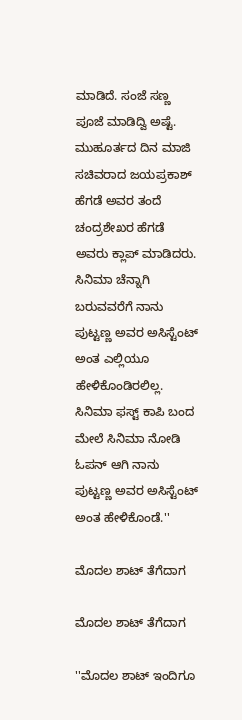ಮಾಡಿದೆ. ಸಂಜೆ ಸಣ್ಣ ಪೂಜೆ ಮಾಡಿದ್ವಿ ಅಷ್ಟೆ. ಮುಹೂರ್ತದ ದಿನ ಮಾಜಿ ಸಚಿವರಾದ ಜಯಪ್ರಕಾಶ್ ಹೆಗಡೆ ಅವರ ತಂದೆ ಚಂದ್ರಶೇಖರ ಹೆಗಡೆ ಅವರು ಕ್ಲಾಪ್ ಮಾಡಿದರು. ಸಿನಿಮಾ ಚೆನ್ನಾಗಿ ಬರುವವರೆಗೆ ನಾನು ಪುಟ್ಟಣ್ಣ ಅವರ ಅಸಿಸ್ಟೆಂಟ್ ಅಂತ ಎಲ್ಲಿಯೂ ಹೇಳಿಕೊಂಡಿರಲಿಲ್ಲ. ಸಿನಿಮಾ ಫಸ್ಟ್ ಕಾಪಿ ಬಂದ ಮೇಲೆ ಸಿನಿಮಾ ನೋಡಿ ಓಪನ್ ಆಗಿ ನಾನು ಪುಟ್ಟಣ್ಣ ಅವರ ಅಸಿಸ್ಟೆಂಟ್ ಅಂತ ಹೇಳಿಕೊಂಡೆ.''

ಮೊದಲ ಶಾಟ್ ತೆಗೆದಾಗ

ಮೊದಲ ಶಾಟ್ ತೆಗೆದಾಗ

''ಮೊದಲ ಶಾಟ್ ಇಂದಿಗೂ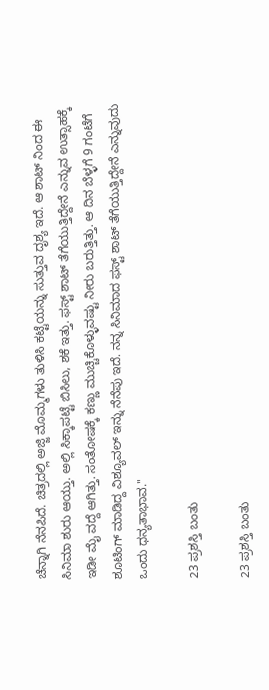ಚೆನ್ನಾಗಿ ನೆನಪಿದೆ. ಚಿತ್ರದಲ್ಲಿ ಅಜ್ಜಿ ಮೊಮ್ಮಗಳು ತುಳಿಸಿ ಕಟ್ಟೆಯನ್ನು ಸುತ್ತುವ ದೃಶ್ಯ ಇದೆ. ಆ ಶಾಟ್ ನಿಂದ ಈ ಸಿನಿಮಾ ಶುರು ಆಯ್ತು. ಅಲ್ಲಿ ಸಿಕ್ಕಾಪಟ್ಟೆ ಬಿಸಿಲು, ಶಕೆ ಇತ್ತು. ಫಸ್ಟ್ ಶಾಟ್ ತೆಗೆಯುತ್ತಿದ್ದೇನೆ ಎನ್ನುವ ಉತ್ಸಾಹಕ್ಕೆ ಇಡೀ ಮೈ ವದ್ದೆ ಆಗಿತ್ತು. ಸಂತೋಷಕ್ಕೆ ಕಣ್ಣು ಮುಚ್ಚಿಕೊಳ್ಳುವಷ್ಟು ನೀರು ಬರುತ್ತಿತ್ತು. ಆ ದಿನ ಬೆಳ್ಳಗೆ 9 ಗಂಟೆಗೆ ಶೂಟಿಂಗ್ ಮಾಡಿದ್ದ ವಿಶ್ಯೂವಲ್ ಇನ್ನು ನೆನೆಪು ಇದೆ. ನನ್ನ ಸಿನಿಮಾದ ಫಸ್ಟ್ ಶಾಟ್ ತೆಗೆಯುತ್ತಿದ್ದೇನೆ ಎನ್ನುವುದು ಒಂದು ಧನ್ಯತಾಭಾವ.''

23 ಪ್ರಶಸ್ತಿ ಬಂತು

23 ಪ್ರಶಸ್ತಿ ಬಂತು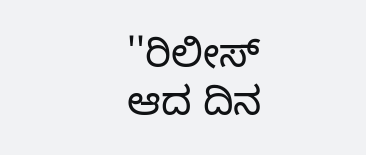''ರಿಲೀಸ್ ಆದ ದಿನ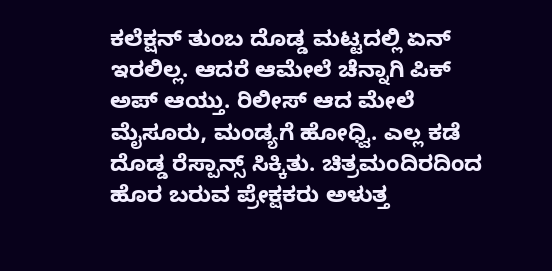ಕಲೆಕ್ಷನ್ ತುಂಬ ದೊಡ್ಡ ಮಟ್ಟದಲ್ಲಿ ಏನ್ ಇರಲಿಲ್ಲ. ಆದರೆ ಆಮೇಲೆ ಚೆನ್ನಾಗಿ ಪಿಕ್ ಅಪ್ ಆಯ್ತು. ರಿಲೀಸ್ ಆದ ಮೇಲೆ ಮೈಸೂರು, ಮಂಡ್ಯಗೆ ಹೋಧ್ವಿ. ಎಲ್ಲ ಕಡೆ ದೊಡ್ಡ ರೆಸ್ಪಾನ್ಸ್ ಸಿಕ್ಕಿತು. ಚಿತ್ರಮಂದಿರದಿಂದ ಹೊರ ಬರುವ ಪ್ರೇಕ್ಷಕರು ಅಳುತ್ತ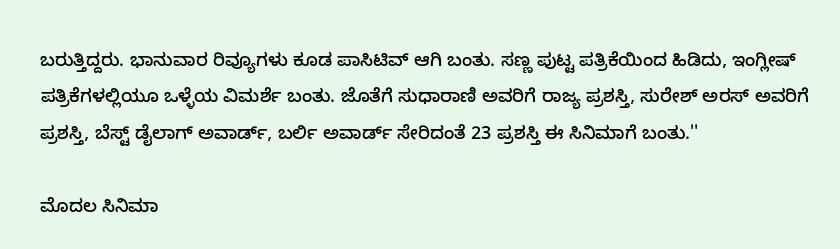ಬರುತ್ತಿದ್ದರು. ಭಾನುವಾರ ರಿವ್ಯೂಗಳು ಕೂಡ ಪಾಸಿಟಿವ್ ಆಗಿ ಬಂತು. ಸಣ್ಣ ಪುಟ್ಟ ಪತ್ರಿಕೆಯಿಂದ ಹಿಡಿದು, ಇಂಗ್ಲೀಷ್ ಪತ್ರಿಕೆಗಳಲ್ಲಿಯೂ ಒಳ್ಳೆಯ ವಿಮರ್ಶೆ ಬಂತು. ಜೊತೆಗೆ ಸುಧಾರಾಣಿ ಅವರಿಗೆ ರಾಜ್ಯ ಪ್ರಶಸ್ತಿ, ಸುರೇಶ್ ಅರಸ್ ಅವರಿಗೆ ಪ್ರಶಸ್ತಿ, ಬೆಸ್ಟ್ ಡೈಲಾಗ್ ಅವಾರ್ಡ್, ಬರ್ಲಿ ಅವಾರ್ಡ್ ಸೇರಿದಂತೆ 23 ಪ್ರಶಸ್ತಿ ಈ ಸಿನಿಮಾಗೆ ಬಂತು.''

ಮೊದಲ ಸಿನಿಮಾ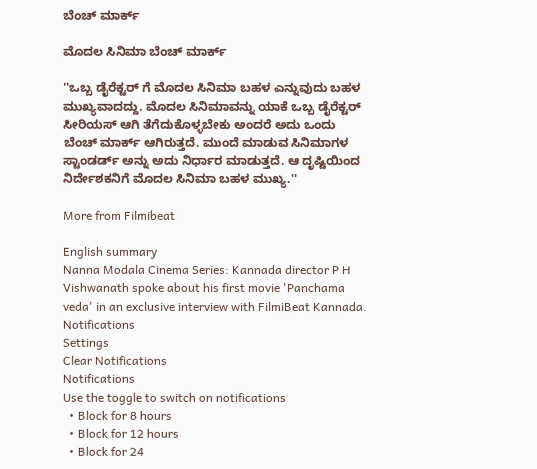ಬೆಂಚ್ ಮಾರ್ಕ್

ಮೊದಲ ಸಿನಿಮಾ ಬೆಂಚ್ ಮಾರ್ಕ್

''ಒಬ್ಬ ಡೈರೆಕ್ಟರ್ ಗೆ ಮೊದಲ ಸಿನಿಮಾ ಬಹಳ ಎನ್ನುವುದು ಬಹಳ ಮುಖ್ಯವಾದದ್ದು. ಮೊದಲ ಸಿನಿಮಾವನ್ನು ಯಾಕೆ ಒಬ್ಬ ಡೈರೆಕ್ಟರ್ ಸೀರಿಯಸ್ ಆಗಿ ತೆಗೆದುಕೊಳ್ಳಬೇಕು ಅಂದರೆ ಅದು ಒಂದು ಬೆಂಚ್ ಮಾರ್ಕ್ ಆಗಿರುತ್ತದೆ. ಮುಂದೆ ಮಾಡುವ ಸಿನಿಮಾಗಳ ಸ್ಟಾಂಡರ್ಡ್ ಅನ್ನು ಅದು ನಿರ್ಧಾರ ಮಾಡುತ್ತದೆ. ಆ ದೃಷ್ಟಿಯಿಂದ ನಿರ್ದೇಶಕನಿಗೆ ಮೊದಲ ಸಿನಿಮಾ ಬಹಳ ಮುಖ್ಯ.''

More from Filmibeat

English summary
Nanna Modala Cinema Series: Kannada director P H Vishwanath spoke about his first movie 'Panchama veda' in an exclusive interview with FilmiBeat Kannada.
Notifications
Settings
Clear Notifications
Notifications
Use the toggle to switch on notifications
  • Block for 8 hours
  • Block for 12 hours
  • Block for 24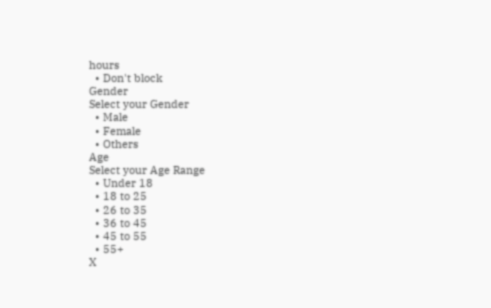hours
  • Don't block
Gender
Select your Gender
  • Male
  • Female
  • Others
Age
Select your Age Range
  • Under 18
  • 18 to 25
  • 26 to 35
  • 36 to 45
  • 45 to 55
  • 55+
X